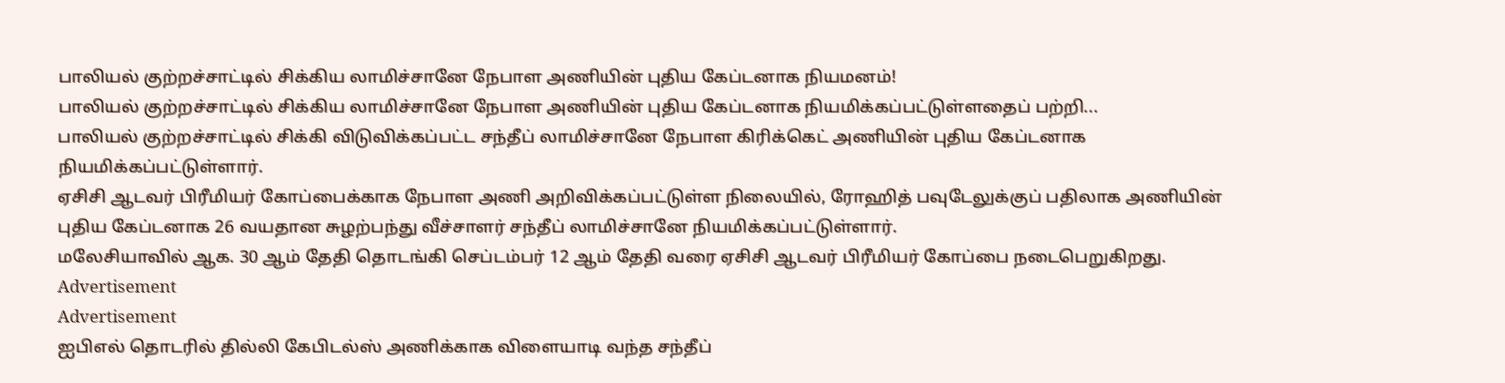பாலியல் குற்றச்சாட்டில் சிக்கிய லாமிச்சானே நேபாள அணியின் புதிய கேப்டனாக நியமனம்!
பாலியல் குற்றச்சாட்டில் சிக்கிய லாமிச்சானே நேபாள அணியின் புதிய கேப்டனாக நியமிக்கப்பட்டுள்ளதைப் பற்றி...
பாலியல் குற்றச்சாட்டில் சிக்கி விடுவிக்கப்பட்ட சந்தீப் லாமிச்சானே நேபாள கிரிக்கெட் அணியின் புதிய கேப்டனாக நியமிக்கப்பட்டுள்ளார்.
ஏசிசி ஆடவர் பிரீமியர் கோப்பைக்காக நேபாள அணி அறிவிக்கப்பட்டுள்ள நிலையில், ரோஹித் பவுடேலுக்குப் பதிலாக அணியின் புதிய கேப்டனாக 26 வயதான சுழற்பந்து வீச்சாளர் சந்தீப் லாமிச்சானே நியமிக்கப்பட்டுள்ளார்.
மலேசியாவில் ஆக. 30 ஆம் தேதி தொடங்கி செப்டம்பர் 12 ஆம் தேதி வரை ஏசிசி ஆடவர் பிரீமியர் கோப்பை நடைபெறுகிறது.
Advertisement
Advertisement
ஐபிஎல் தொடரில் தில்லி கேபிடல்ஸ் அணிக்காக விளையாடி வந்த சந்தீப்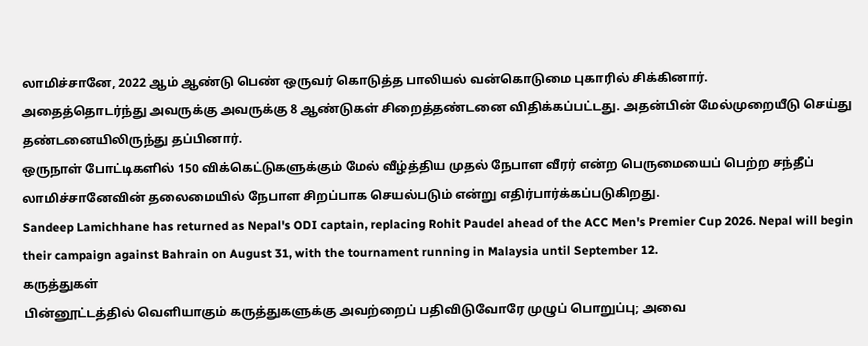லாமிச்சானே, 2022 ஆம் ஆண்டு பெண் ஒருவர் கொடுத்த பாலியல் வன்கொடுமை புகாரில் சிக்கினார்.
அதைத்தொடர்ந்து அவருக்கு அவருக்கு 8 ஆண்டுகள் சிறைத்தண்டனை விதிக்கப்பட்டது. அதன்பின் மேல்முறையீடு செய்து தண்டனையிலிருந்து தப்பினார்.
ஒருநாள் போட்டிகளில் 150 விக்கெட்டுகளுக்கும் மேல் வீழ்த்திய முதல் நேபாள வீரர் என்ற பெருமையைப் பெற்ற சந்தீப் லாமிச்சானேவின் தலைமையில் நேபாள சிறப்பாக செயல்படும் என்று எதிர்பார்க்கப்படுகிறது.
Sandeep Lamichhane has returned as Nepal's ODI captain, replacing Rohit Paudel ahead of the ACC Men's Premier Cup 2026. Nepal will begin their campaign against Bahrain on August 31, with the tournament running in Malaysia until September 12.
கருத்துகள்
பின்னூட்டத்தில் வெளியாகும் கருத்துகளுக்கு அவற்றைப் பதிவிடுவோரே முழுப் பொறுப்பு; அவை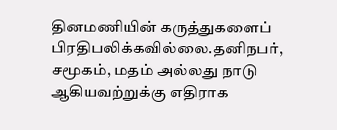தினமணியின் கருத்துகளைப் பிரதிபலிக்கவில்லை.தனிநபர், சமூகம், மதம் அல்லது நாடு ஆகியவற்றுக்கு எதிராக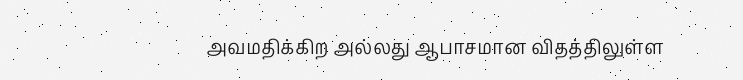அவமதிக்கிற அல்லது ஆபாசமான விதத்திலுள்ள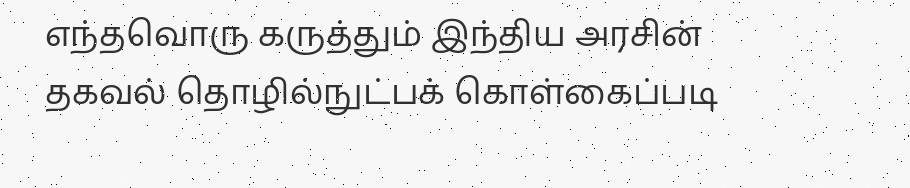எந்தவொரு கருத்தும் இந்திய அரசின் தகவல் தொழில்நுட்பக் கொள்கைப்படி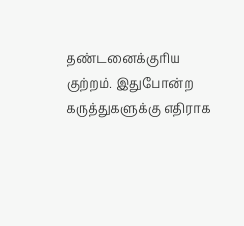தண்டனைக்குரிய குற்றம். இதுபோன்ற கருத்துகளுக்கு எதிராக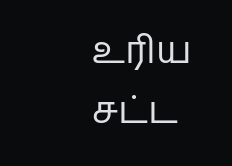உரிய சட்ட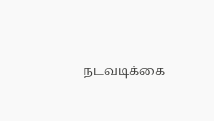நடவடிக்கை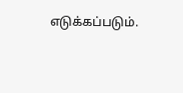எடுக்கப்படும்.